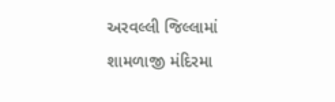અરવલ્લી જિલ્લામાં શામળાજી મંદિરમા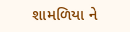શામળિયા ને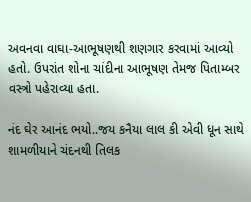અવનવા વાઘા-આભૂષણથી શણગાર કરવામાં આવ્યો હતો. ઉપરાંત શોના ચાંદીના આભૂષણ તેમજ પિતામ્બર વસ્ત્રો પહેરાવ્યા હતા.

નંદ ઘેર આનંદ ભયો..જય કનૈયા લાલ કી એવી ધૂન સાથે શામળીયાને ચંદનથી તિલક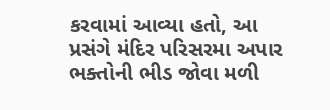કરવામાં આવ્યા હતો, આ પ્રસંગે મંદિર પરિસરમા અપાર ભક્તોની ભીડ જોવા મળી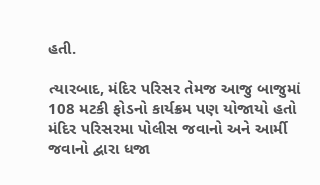હતી.

ત્યારબાદ, મંદિર પરિસર તેમજ આજુ બાજુમાં 108 મટકી ફોડનો કાર્યક્રમ પણ યોજાયો હતો મંદિર પરિસરમા પોલીસ જવાનો અને આર્મી જવાનો દ્વારા ધજા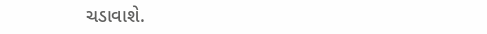ચડાવાશે.